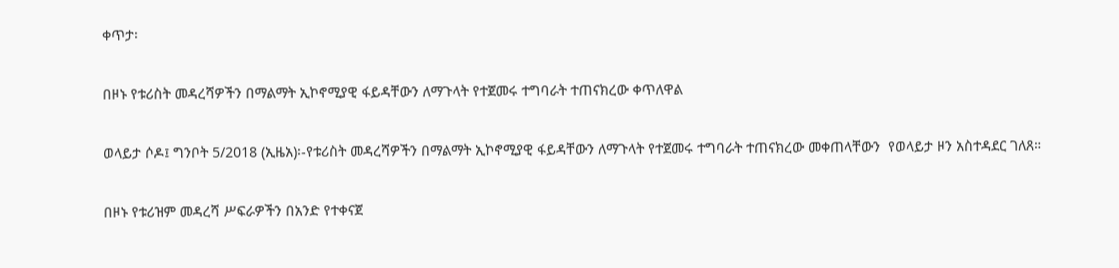ቀጥታ፡

በዞኑ የቱሪስት መዳረሻዎችን በማልማት ኢኮኖሚያዊ ፋይዳቸውን ለማጉላት የተጀመሩ ተግባራት ተጠናክረው ቀጥለዋል

ወላይታ ሶዶ፤ ግንቦት 5/2018 (ኢዜአ)፡-የቱሪስት መዳረሻዎችን በማልማት ኢኮኖሚያዊ ፋይዳቸውን ለማጉላት የተጀመሩ ተግባራት ተጠናክረው መቀጠላቸውን  የወላይታ ዞን አስተዳደር ገለጸ።

በዞኑ የቱሪዝም መዳረሻ ሥፍራዎችን በአንድ የተቀናጀ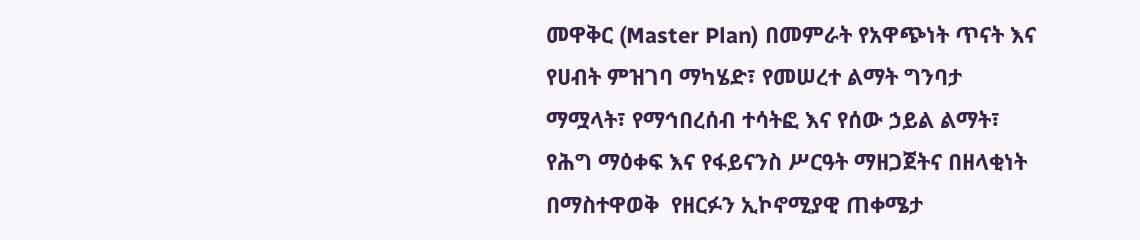መዋቅር (Master Plan) በመምራት የአዋጭነት ጥናት እና የሀብት ምዝገባ ማካሄድ፣ የመሠረተ ልማት ግንባታ ማሟላት፣ የማኅበረሰብ ተሳትፎ እና የሰው ኃይል ልማት፣ የሕግ ማዕቀፍ እና የፋይናንስ ሥርዓት ማዘጋጀትና በዘላቂነት በማስተዋወቅ  የዘርፉን ኢኮኖሚያዊ ጠቀሜታ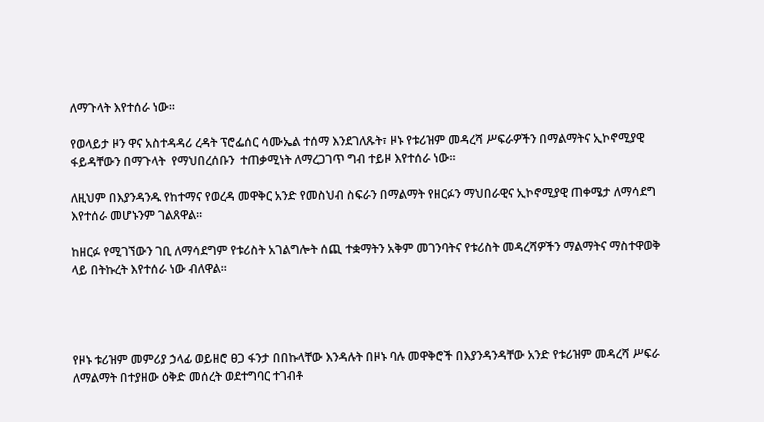ለማጉላት እየተሰራ ነው።

የወላይታ ዞን ዋና አስተዳዳሪ ረዳት ፕሮፌሰር ሳሙኤል ተሰማ እንደገለጹት፣ ዞኑ የቱሪዝም መዳረሻ ሥፍራዎችን በማልማትና ኢኮኖሚያዊ ፋይዳቸውን በማጉላት  የማህበረሰቡን  ተጠቃሚነት ለማረጋገጥ ግብ ተይዞ እየተሰራ ነው።

ለዚህም በእያንዳንዱ የከተማና የወረዳ መዋቅር አንድ የመስህብ ስፍራን በማልማት የዘርፉን ማህበራዊና ኢኮኖሚያዊ ጠቀሜታ ለማሳደግ  እየተሰራ መሆኑንም ገልጸዋል።

ከዘርፉ የሚገኘውን ገቢ ለማሳደግም የቱሪስት አገልግሎት ሰጪ ተቋማትን አቅም መገንባትና የቱሪስት መዳረሻዎችን ማልማትና ማስተዋወቅ ላይ በትኩረት እየተሰራ ነው ብለዋል።




የዞኑ ቱሪዝም መምሪያ ኃላፊ ወይዘሮ ፀጋ ፋንታ በበኩላቸው እንዳሉት በዞኑ ባሉ መዋቅሮች በእያንዳንዳቸው አንድ የቱሪዝም መዳረሻ ሥፍራ ለማልማት በተያዘው ዕቅድ መሰረት ወደተግባር ተገብቶ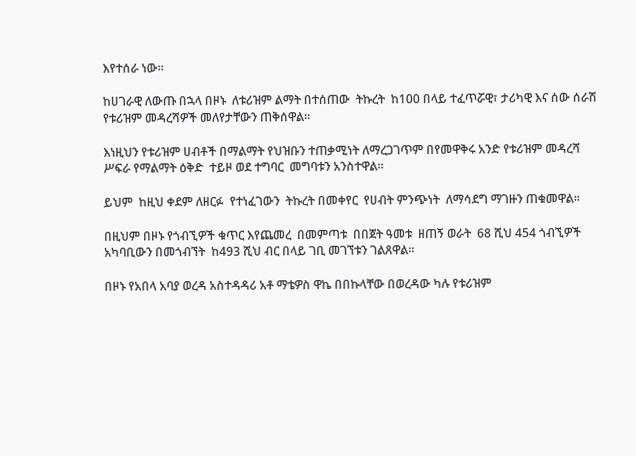እየተሰራ ነው።

ከሀገራዊ ለውጡ በኋላ በዞኑ  ለቱሪዝም ልማት በተሰጠው  ትኩረት  ከ100 በላይ ተፈጥሯዊ፣ ታሪካዊ እና ሰው ሰራሽ የቱሪዝም መዳረሻዎች መለየታቸውን ጠቅሰዋል።

እነዚህን የቱሪዝም ሀብቶች በማልማት የህዝቡን ተጠቃሚነት ለማረጋገጥም በየመዋቅሩ አንድ የቱሪዝም መዳረሻ ሥፍራ የማልማት ዕቅድ  ተይዞ ወደ ተግባር  መግባቱን አንስተዋል።

ይህም  ከዚህ ቀደም ለዘርፉ  የተነፈገውን  ትኩረት በመቀየር  የሀብት ምንጭነት  ለማሳደግ ማገዙን ጠቁመዋል።

በዚህም በዞኑ የጎብኚዎች ቁጥር እየጨመረ  በመምጣቱ  በበጀት ዓመቱ  ዘጠኝ ወራት  68 ሺህ 454 ጎብኚዎች አካባቢውን በመጎብኘት  ከ493 ሺህ ብር በላይ ገቢ መገኘቱን ገልጸዋል።

በዞኑ የአበላ አባያ ወረዳ አስተዳዳሪ አቶ ማቴዎስ ዋኬ በበኩላቸው በወረዳው ካሉ የቱሪዝም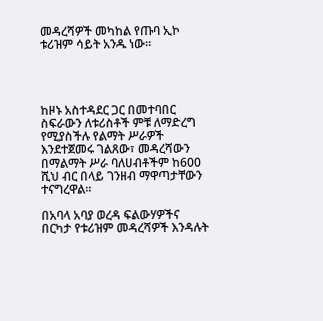መዳረሻዎች መካከል የጡባ ኢኮ ቱሪዝም ሳይት አንዱ ነው።




ከዞኑ አስተዳደር ጋር በመተባበር ስፍራውን ለቱሪስቶች ምቹ ለማድረግ የሚያስችሉ የልማት ሥራዎች  እንደተጀመሩ ገልጸው፣ መዳረሻውን በማልማት ሥራ ባለሀብቶችም ከ600 ሺህ ብር በላይ ገንዘብ ማዋጣታቸውን ተናግረዋል።

በአባላ አባያ ወረዳ ፍልውሃዎችና በርካታ የቱሪዝም መዳረሻዎች እንዳሉት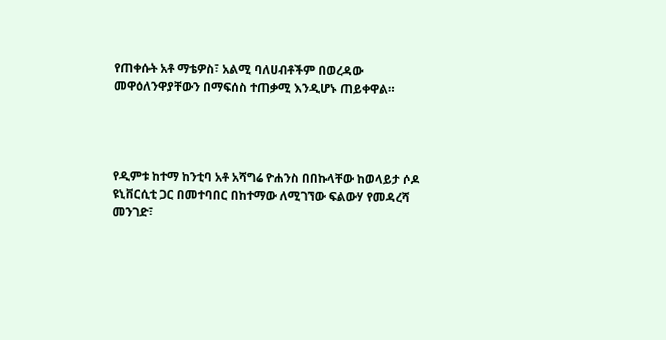የጠቀሱት አቶ ማቴዎስ፣ አልሚ ባለሀብቶችም በወረዳው መዋዕለንዋያቸውን በማፍሰስ ተጠቃሚ እንዲሆኑ ጠይቀዋል።




የዲምቱ ከተማ ከንቲባ አቶ አሻግሬ ዮሐንስ በበኩላቸው ከወላይታ ሶዶ ዩኒቨርሲቲ ጋር በመተባበር በከተማው ለሚገኘው ፍልውሃ የመዳረሻ መንገድ፣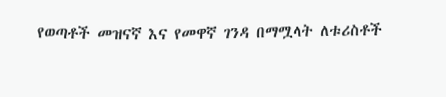የወጣቶች መዝናኛ እና የመዋኛ ገንዳ በማሟላት ለቱሪስቶች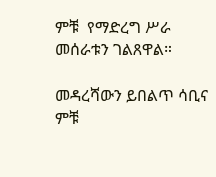ምቹ  የማድረግ ሥራ መሰራቱን ገልጸዋል።

መዳረሻውን ይበልጥ ሳቢና ምቹ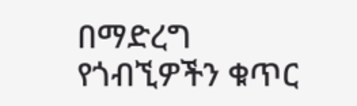በማድረግ የጎብኚዎችን ቁጥር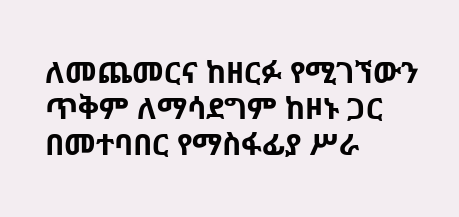ለመጨመርና ከዘርፉ የሚገኘውን ጥቅም ለማሳደግም ከዞኑ ጋር በመተባበር የማስፋፊያ ሥራ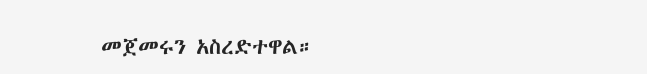መጀመሩን አስረድተዋል።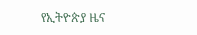የኢትዮጵያ ዜና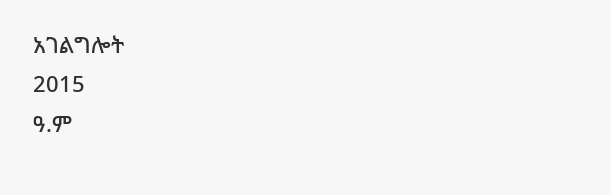አገልግሎት
2015
ዓ.ም